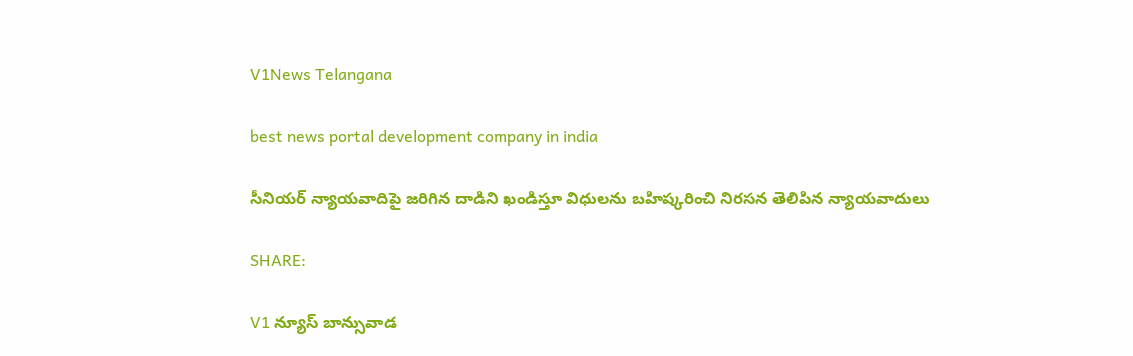V1News Telangana

best news portal development company in india

సీనియర్ న్యాయవాదిపై జరిగిన దాడిని ఖండిస్తూ విధులను బహిష్కరించి నిరసన తెలిపిన న్యాయవాదులు

SHARE:

V1 న్యూస్ బాన్సువాడ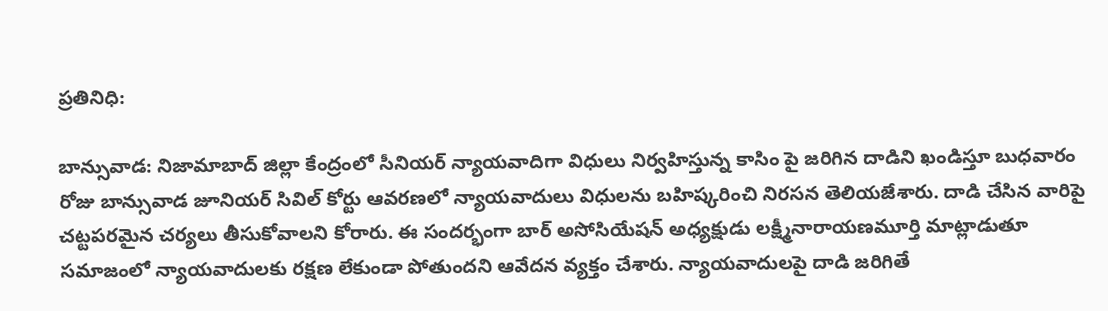ప్రతినిధి:

బాన్సువాడ: నిజామాబాద్ జిల్లా కేంద్రంలో సీనియర్ న్యాయవాదిగా విధులు నిర్వహిస్తున్న కాసిం పై జరిగిన దాడిని ఖండిస్తూ బుధవారం రోజు బాన్సువాడ జూనియర్ సివిల్ కోర్టు ఆవరణలో న్యాయవాదులు విధులను బహిష్కరించి నిరసన తెలియజేశారు. దాడి చేసిన వారిపై చట్టపరమైన చర్యలు తీసుకోవాలని కోరారు. ఈ సందర్భంగా బార్ అసోసియేషన్ అధ్యక్షుడు లక్ష్మీనారాయణమూర్తి మాట్లాడుతూ సమాజంలో న్యాయవాదులకు రక్షణ లేకుండా పోతుందని ఆవేదన వ్యక్తం చేశారు. న్యాయవాదులపై దాడి జరిగితే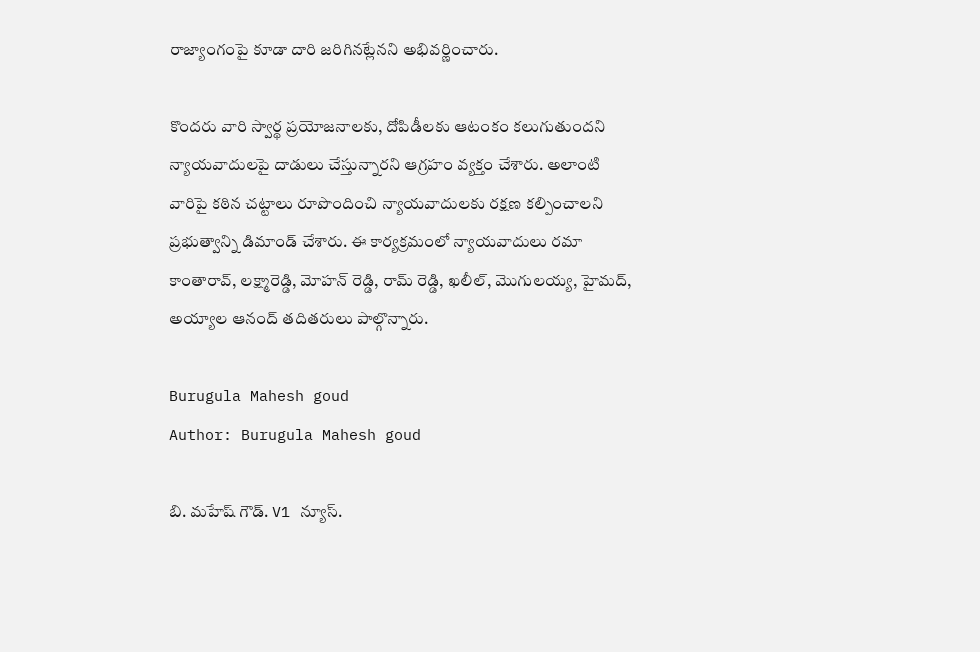రాజ్యాంగంపై కూడా దారి జరిగినట్లేనని అభివర్ణించారు.

కొందరు వారి స్వార్థ ప్రయోజనాలకు, దోపిడీలకు ఆటంకం కలుగుతుందని న్యాయవాదులపై దాడులు చేస్తున్నారని ఆగ్రహం వ్యక్తం చేశారు. అలాంటి వారిపై కఠిన చట్టాలు రూపొందించి న్యాయవాదులకు రక్షణ కల్పించాలని ప్రభుత్వాన్ని డిమాండ్ చేశారు. ఈ కార్యక్రమంలో న్యాయవాదులు రమా కాంతారావ్, లక్ష్మారెడ్డి, మోహన్ రెడ్డి, రామ్ రెడ్డి, ఖలీల్, మొగులయ్య, హైమద్, అయ్యాల ఆనంద్ తదితరులు పాల్గొన్నారు.

Burugula Mahesh goud
Author: Burugula Mahesh goud

బి. మహేష్ గౌడ్. V1 న్యూస్.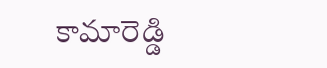కామారెడ్డి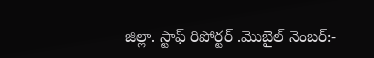జిల్లా. స్టాఫ్ రిపోర్టర్ .మొబైల్ నెంబర్:-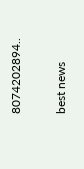8074202894..

best news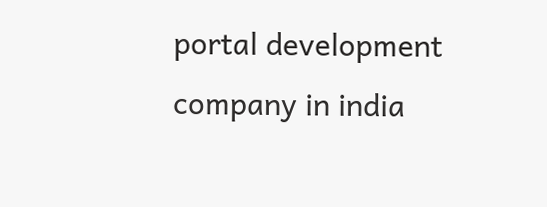portal development company in india